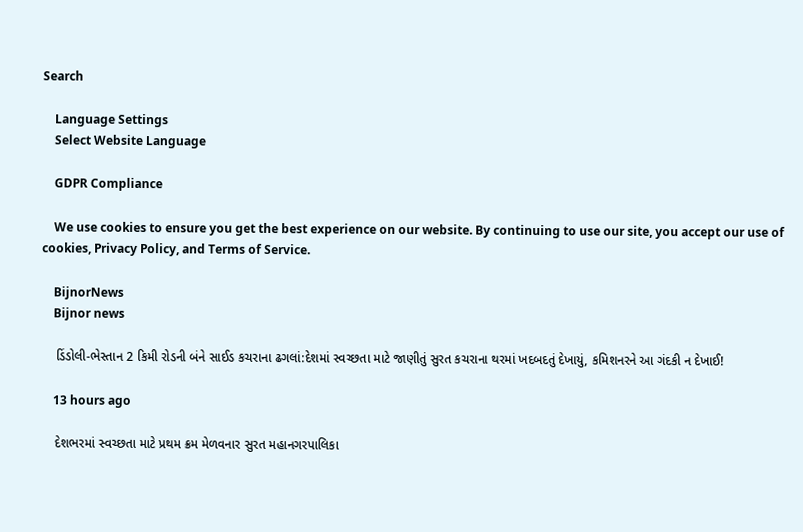Search

    Language Settings
    Select Website Language

    GDPR Compliance

    We use cookies to ensure you get the best experience on our website. By continuing to use our site, you accept our use of cookies, Privacy Policy, and Terms of Service.

    BijnorNews
    Bijnor news

    ડિંડોલી-ભેસ્તાન 2 કિમી રોડની બંને સાઈડ કચરાના ઢગલાં:દેશમાં સ્વચ્છતા માટે જાણીતું સુરત કચરાના થરમાં ખદબદતું દેખાયું, કમિશનરને આ ગંદકી ન દેખાઈ!

    13 hours ago

    દેશભરમાં સ્વચ્છતા માટે પ્રથમ ક્રમ મેળવનાર સુરત મહાનગરપાલિકા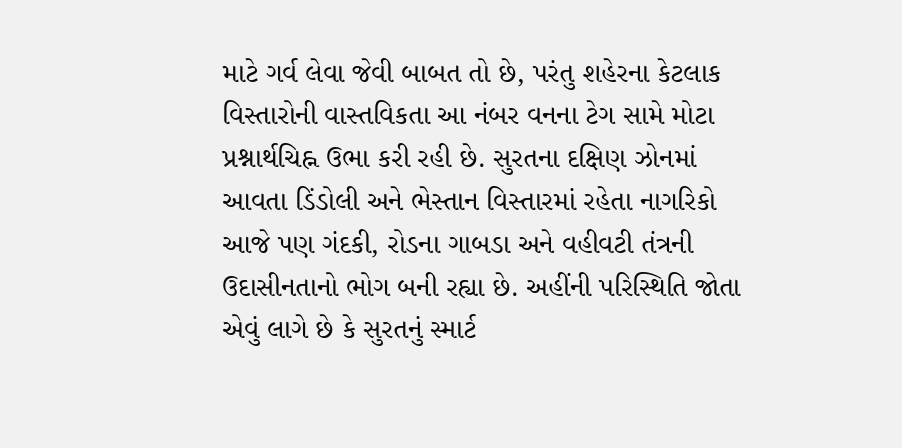માટે ગર્વ લેવા જેવી બાબત તો છે, પરંતુ શહેરના કેટલાક વિસ્તારોની વાસ્તવિકતા આ નંબર વનના ટેગ સામે મોટા પ્રશ્નાર્થચિહ્ન ઉભા કરી રહી છે. સુરતના દક્ષિણ ઝોનમાં આવતા ડિંડોલી અને ભેસ્તાન વિસ્તારમાં રહેતા નાગરિકો આજે પણ ગંદકી, રોડના ગાબડા અને વહીવટી તંત્રની ઉદાસીનતાનો ભોગ બની રહ્યા છે. અહીંની પરિસ્થિતિ જોતા એવું લાગે છે કે સુરતનું સ્માર્ટ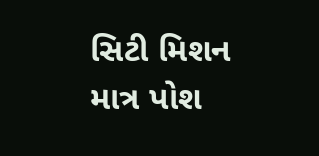સિટી મિશન માત્ર પોશ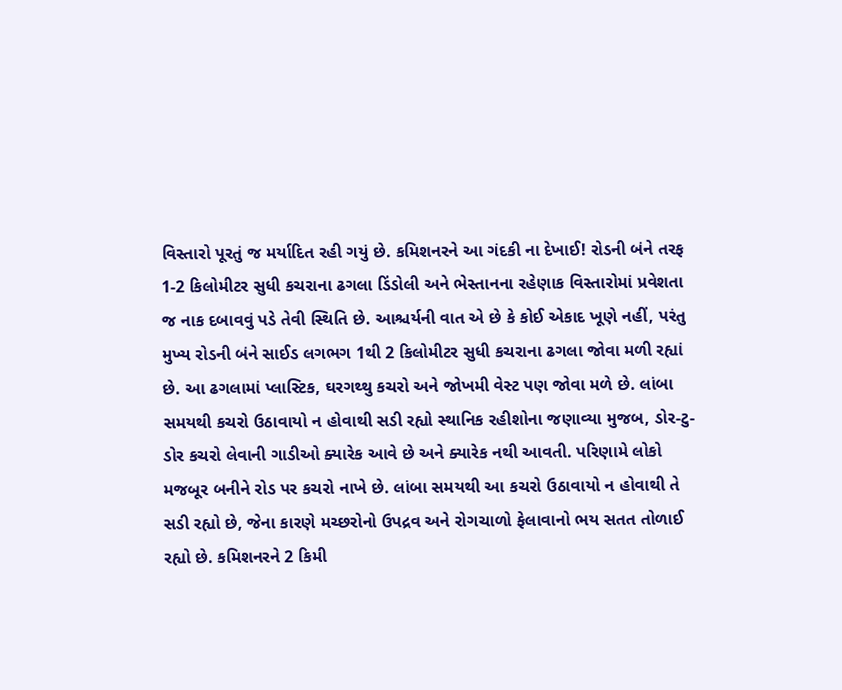વિસ્તારો પૂરતું જ મર્યાદિત રહી ગયું છે. કમિશનરને આ ગંદકી ના દેખાઈ! રોડની બંને તરફ 1-2 કિલોમીટર સુધી કચરાના ઢગલા ડિંડોલી અને ભેસ્તાનના રહેણાક વિસ્તારોમાં પ્રવેશતા જ નાક દબાવવું પડે તેવી સ્થિતિ છે. આશ્ચર્યની વાત એ છે કે કોઈ એકાદ ખૂણે નહીં, પરંતુ મુખ્ય રોડની બંને સાઈડ લગભગ 1થી 2 કિલોમીટર સુધી કચરાના ઢગલા જોવા મળી રહ્યાં છે. આ ઢગલામાં પ્લાસ્ટિક, ઘરગથ્થુ કચરો અને જોખમી વેસ્ટ પણ જોવા મળે છે. લાંબા સમયથી કચરો ઉઠાવાયો ન હોવાથી સડી રહ્યો સ્થાનિક રહીશોના જણાવ્યા મુજબ, ડોર-ટુ-ડોર કચરો લેવાની ગાડીઓ ક્યારેક આવે છે અને ક્યારેક નથી આવતી. પરિણામે લોકો મજબૂર બનીને રોડ પર કચરો નાખે છે. લાંબા સમયથી આ કચરો ઉઠાવાયો ન હોવાથી તે સડી રહ્યો છે, જેના કારણે મચ્છરોનો ઉપદ્રવ અને રોગચાળો ફેલાવાનો ભય સતત તોળાઈ રહ્યો છે. કમિશનરને 2 કિમી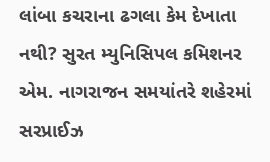લાંબા કચરાના ઢગલા કેમ દેખાતા નથી? સુરત મ્યુનિસિપલ કમિશનર એમ. નાગરાજન સમયાંતરે શહેરમાં સરપ્રાઈઝ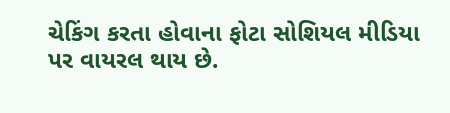ચેકિંગ કરતા હોવાના ફોટા સોશિયલ મીડિયા પર વાયરલ થાય છે.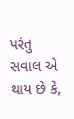પરંતુ સવાલ એ થાય છે કે,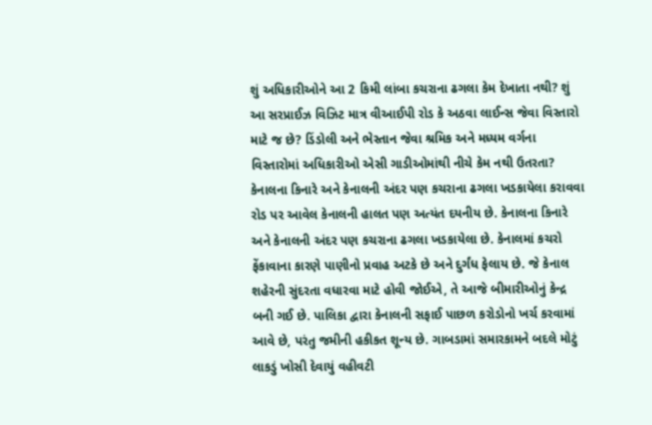શું અધિકારીઓને આ 2 કિમી લાંબા કચરાના ઢગલા કેમ દેખાતા નથી? શું આ સરપ્રાઈઝ વિઝિટ માત્ર વીઆઈપી રોડ કે અઠવા લાઈન્સ જેવા વિસ્તારો માટે જ છે? ડિંડોલી અને ભેસ્તાન જેવા શ્રમિક અને મધ્યમ વર્ગના વિસ્તારોમાં અધિકારીઓ એસી ગાડીઓમાંથી નીચે કેમ નથી ઉતરતા? કેનાલના કિનારે અને કેનાલની અંદર પણ કચરાના ઢગલા ખડકાયેલા કરાવવા રોડ પર આવેલ કેનાલની હાલત પણ અત્યંત દયનીય છે. કેનાલના કિનારે અને કેનાલની અંદર પણ કચરાના ઢગલા ખડકાયેલા છે. કેનાલમાં કચરો ફેંકાવાના કારણે પાણીનો પ્રવાહ અટકે છે અને દુર્ગંધ ફેલાય છે. જે કેનાલ શહેરની સુંદરતા વધારવા માટે હોવી જોઈએ, તે આજે બીમારીઓનું કેન્દ્ર બની ગઈ છે. પાલિકા દ્વારા કેનાલની સફાઈ પાછળ કરોડોનો ખર્ચ કરવામાં આવે છે, પરંતુ જમીની હકીકત શૂન્ય છે. ગાબડામાં સમારકામને બદલે મોટું લાકડું ખોસી દેવાયું વહીવટી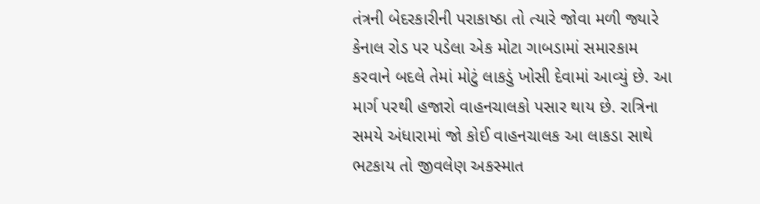તંત્રની બેદરકારીની પરાકાષ્ઠા તો ત્યારે જોવા મળી જ્યારે કેનાલ રોડ પર પડેલા એક મોટા ગાબડામાં સમારકામ કરવાને બદલે તેમાં મોટું લાકડું ખોસી દેવામાં આવ્યું છે. આ માર્ગ પરથી હજારો વાહનચાલકો પસાર થાય છે. રાત્રિના સમયે અંધારામાં જો કોઈ વાહનચાલક આ લાકડા સાથે ભટકાય તો જીવલેણ અકસ્માત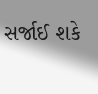સર્જાઈ શકે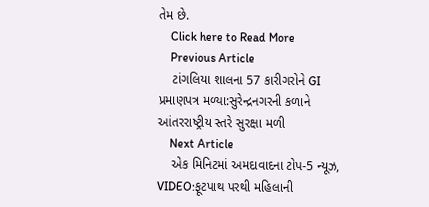તેમ છે.
    Click here to Read More
    Previous Article
    ટાંગલિયા શાલના 57 કારીગરોને GI પ્રમાણપત્ર મળ્યા:સુરેન્દ્રનગરની કળાને આંતરરાષ્ટ્રીય સ્તરે સુરક્ષા મળી
    Next Article
    એક મિનિટમાં અમદાવાદના ટોપ-5 ન્યૂઝ, VIDEO:ફૂટપાથ પરથી મહિલાની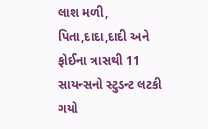લાશ મળી, પિતા,દાદા,દાદી અને ફોઈના ત્રાસથી 11 સાયન્સનો સ્ટુડન્ટ લટકી ગયો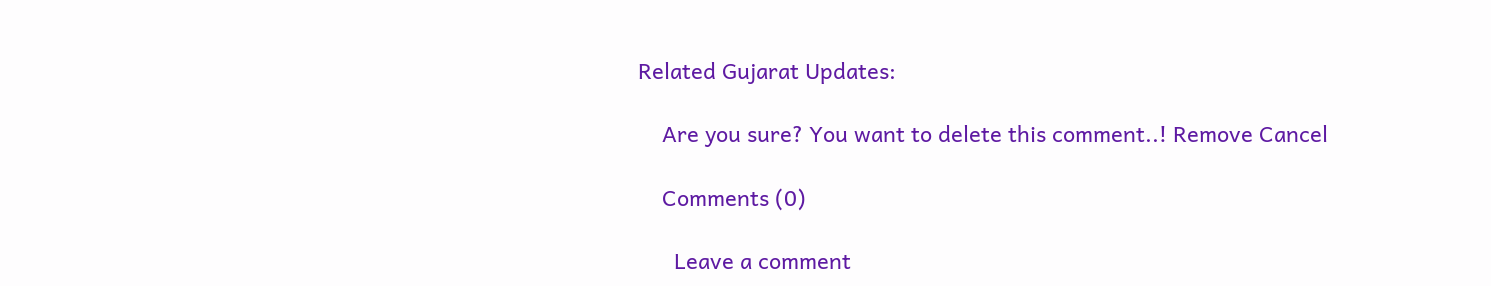Related Gujarat Updates:

    Are you sure? You want to delete this comment..! Remove Cancel

    Comments (0)

      Leave a comment